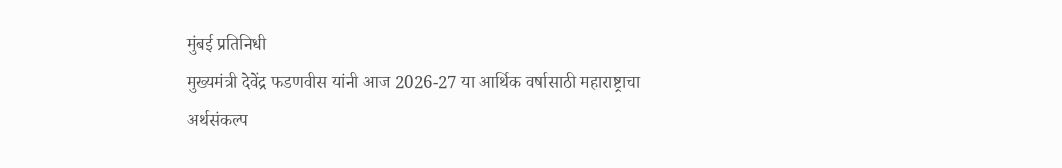मुंबई प्रतिनिधी
मुख्यमंत्री देवेंद्र फडणवीस यांनी आज 2026-27 या आर्थिक वर्षासाठी महाराष्ट्राचा अर्थसंकल्प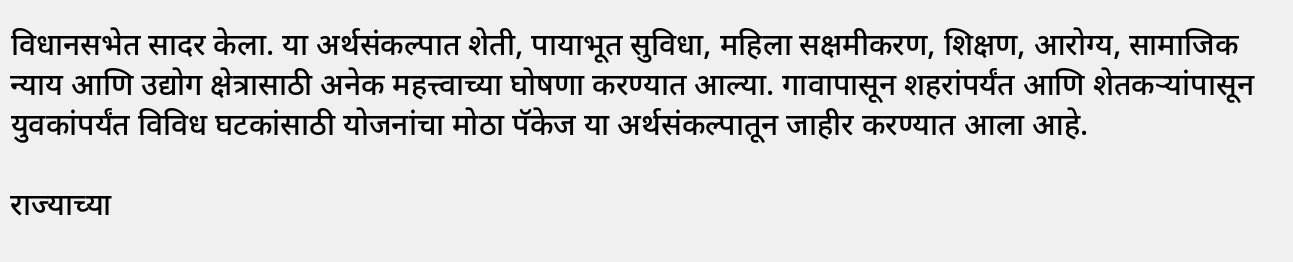विधानसभेत सादर केला. या अर्थसंकल्पात शेती, पायाभूत सुविधा, महिला सक्षमीकरण, शिक्षण, आरोग्य, सामाजिक न्याय आणि उद्योग क्षेत्रासाठी अनेक महत्त्वाच्या घोषणा करण्यात आल्या. गावापासून शहरांपर्यंत आणि शेतकऱ्यांपासून युवकांपर्यंत विविध घटकांसाठी योजनांचा मोठा पॅकेज या अर्थसंकल्पातून जाहीर करण्यात आला आहे.

राज्याच्या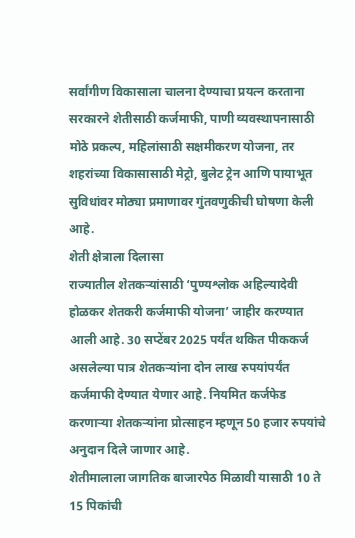सर्वांगीण विकासाला चालना देण्याचा प्रयत्न करताना सरकारने शेतीसाठी कर्जमाफी, पाणी व्यवस्थापनासाठी मोठे प्रकल्प, महिलांसाठी सक्षमीकरण योजना, तर शहरांच्या विकासासाठी मेट्रो, बुलेट ट्रेन आणि पायाभूत सुविधांवर मोठ्या प्रमाणावर गुंतवणुकीची घोषणा केली आहे.
शेती क्षेत्राला दिलासा
राज्यातील शेतकऱ्यांसाठी ‘पुण्यश्लोक अहिल्यादेवी होळकर शेतकरी कर्जमाफी योजना’ जाहीर करण्यात आली आहे. 30 सप्टेंबर 2025 पर्यंत थकित पीककर्ज असलेल्या पात्र शेतकऱ्यांना दोन लाख रुपयांपर्यंत कर्जमाफी देण्यात येणार आहे. नियमित कर्जफेड करणाऱ्या शेतकऱ्यांना प्रोत्साहन म्हणून 50 हजार रुपयांचे अनुदान दिले जाणार आहे.
शेतीमालाला जागतिक बाजारपेठ मिळावी यासाठी 10 ते 15 पिकांची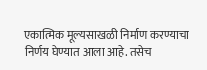एकात्मिक मूल्यसाखळी निर्माण करण्याचा निर्णय घेण्यात आला आहे. तसेच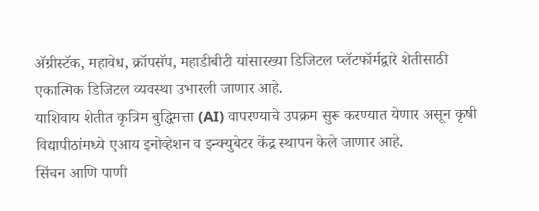ॲग्रीस्टॅक, महावेध, क्रॉपसॅप, महाडीबीटी यांसारख्या डिजिटल प्लॅटफॉर्मद्वारे शेतीसाठी एकात्मिक डिजिटल व्यवस्था उभारली जाणार आहे.
याशिवाय शेतीत कृत्रिम बुद्धिमत्ता (AI) वापरण्याचे उपक्रम सुरू करण्यात येणार असून कृषी विद्यापीठांमध्ये एआय इनोव्हेशन व इन्क्युबेटर केंद्र स्थापन केले जाणार आहे.
सिंचन आणि पाणी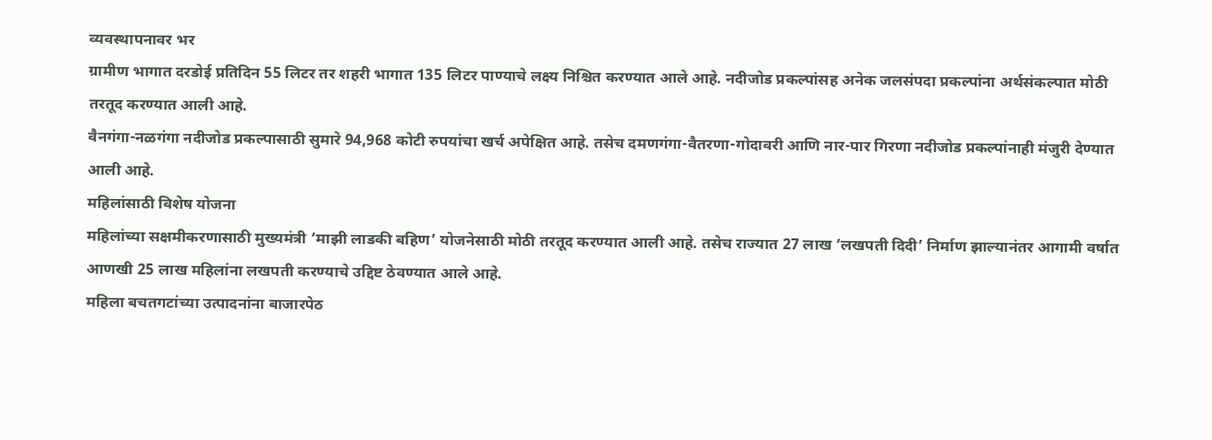व्यवस्थापनावर भर
ग्रामीण भागात दरडोई प्रतिदिन 55 लिटर तर शहरी भागात 135 लिटर पाण्याचे लक्ष्य निश्चित करण्यात आले आहे. नदीजोड प्रकल्पांसह अनेक जलसंपदा प्रकल्पांना अर्थसंकल्पात मोठी तरतूद करण्यात आली आहे.
वैनगंगा-नळगंगा नदीजोड प्रकल्पासाठी सुमारे 94,968 कोटी रुपयांचा खर्च अपेक्षित आहे. तसेच दमणगंगा-वैतरणा-गोदावरी आणि नार-पार गिरणा नदीजोड प्रकल्पांनाही मंजुरी देण्यात आली आहे.
महिलांसाठी विशेष योजना
महिलांच्या सक्षमीकरणासाठी मुख्यमंत्री ‘माझी लाडकी बहिण’ योजनेसाठी मोठी तरतूद करण्यात आली आहे. तसेच राज्यात 27 लाख ‘लखपती दिदी’ निर्माण झाल्यानंतर आगामी वर्षात आणखी 25 लाख महिलांना लखपती करण्याचे उद्दिष्ट ठेवण्यात आले आहे.
महिला बचतगटांच्या उत्पादनांना बाजारपेठ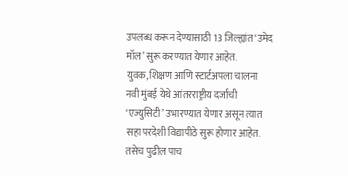उपलब्ध करून देण्यासाठी 13 जिल्ह्यांत ‘उमेद मॉल’ सुरू करण्यात येणार आहेत.
युवक, शिक्षण आणि स्टार्टअपला चालना
नवी मुंबई येथे आंतरराष्ट्रीय दर्जाची ‘एज्युसिटी’ उभारण्यात येणार असून त्यात सहा परदेशी विद्यापीठे सुरू होणार आहेत. तसेच पुढील पाच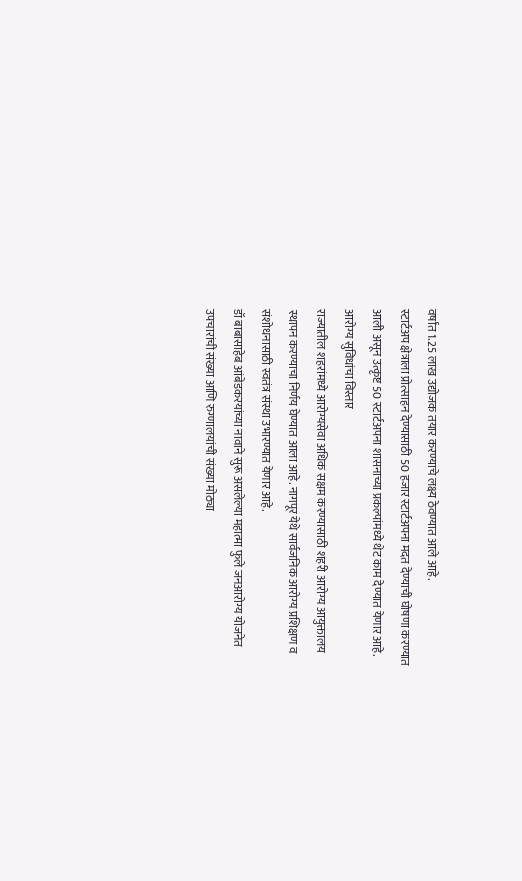वर्षांत 1.25 लाख उद्योजक तयार करण्याचे लक्ष्य ठेवण्यात आले आहे.
स्टार्टअप क्षेत्राला प्रोत्साहन देण्यासाठी 50 हजार स्टार्टअपना मदत देण्याची घोषणा करण्यात आली असून उत्कृष्ट 50 स्टार्टअपना शासनाच्या प्रकल्पांमध्ये थेट काम देण्यात येणार आहे.
आरोग्य सुविधांचा विस्तार
राज्यातील शहरांमध्ये आरोग्यसेवा अधिक सक्षम करण्यासाठी शहरी आरोग्य आयुक्तालय स्थापन करण्याचा निर्णय घेण्यात आला आहे. नागपूर येथे सार्वजनिक आरोग्य प्रशिक्षण व संशोधनासाठी स्वतंत्र संस्था उभारण्यात येणार आहे.
डॉ बाबासाहेब आंबेडकरयांच्या नावाने सुरू असलेल्या महात्मा फुले जनआरोग्य योजनेत उपचारांची संख्या आणि रुग्णालयांची संख्या मोठ्या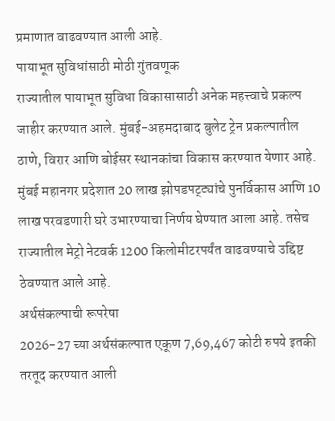प्रमाणात वाढवण्यात आली आहे.
पायाभूत सुविधांसाठी मोठी गुंतवणूक
राज्यातील पायाभूत सुविधा विकासासाठी अनेक महत्त्वाचे प्रकल्प जाहीर करण्यात आले. मुंबई-अहमदाबाद बुलेट ट्रेन प्रकल्पातील ठाणे, विरार आणि बोईसर स्थानकांचा विकास करण्यात येणार आहे.
मुंबई महानगर प्रदेशात 20 लाख झोपडपट्ट्यांचे पुनर्विकास आणि 10 लाख परवडणारी घरे उभारण्याचा निर्णय घेण्यात आला आहे. तसेच राज्यातील मेट्रो नेटवर्क 1200 किलोमीटरपर्यंत वाढवण्याचे उद्दिष्ट ठेवण्यात आले आहे.
अर्थसंकल्पाची रूपरेषा
2026-27 च्या अर्थसंकल्पात एकूण 7,69,467 कोटी रुपये इतकी तरतूद करण्यात आली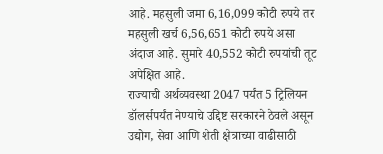आहे. महसुली जमा 6,16,099 कोटी रुपये तर महसुली खर्च 6,56,651 कोटी रुपये असा अंदाज आहे. सुमारे 40,552 कोटी रुपयांची तूट अपेक्षित आहे.
राज्याची अर्थव्यवस्था 2047 पर्यंत 5 ट्रिलियन डॉलर्सपर्यंत नेण्याचे उद्दिष्ट सरकारने ठेवले असून उद्योग, सेवा आणि शेती क्षेत्राच्या वाढीसाठी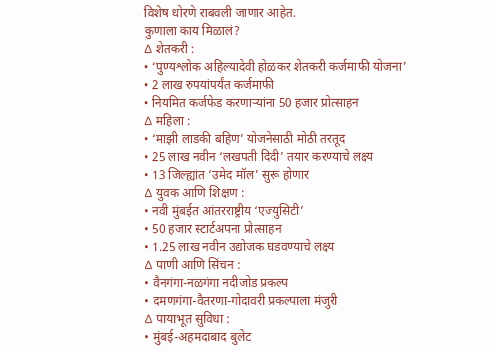विशेष धोरणे राबवली जाणार आहेत.
कुणाला काय मिळालं?
∆ शेतकरी :
• ‘पुण्यश्लोक अहिल्यादेवी होळकर शेतकरी कर्जमाफी योजना’
• 2 लाख रुपयांपर्यंत कर्जमाफी
• नियमित कर्जफेड करणाऱ्यांना 50 हजार प्रोत्साहन
∆ महिला :
• ‘माझी लाडकी बहिण’ योजनेसाठी मोठी तरतूद
• 25 लाख नवीन ‘लखपती दिदी’ तयार करण्याचे लक्ष्य
• 13 जिल्ह्यांत ‘उमेद मॉल’ सुरू होणार
∆ युवक आणि शिक्षण :
• नवी मुंबईत आंतरराष्ट्रीय ‘एज्युसिटी’
• 50 हजार स्टार्टअपना प्रोत्साहन
• 1.25 लाख नवीन उद्योजक घडवण्याचे लक्ष्य
∆ पाणी आणि सिंचन :
• वैनगंगा-नळगंगा नदीजोड प्रकल्प
• दमणगंगा-वैतरणा-गोदावरी प्रकल्पाला मंजुरी
∆ पायाभूत सुविधा :
• मुंबई-अहमदाबाद बुलेट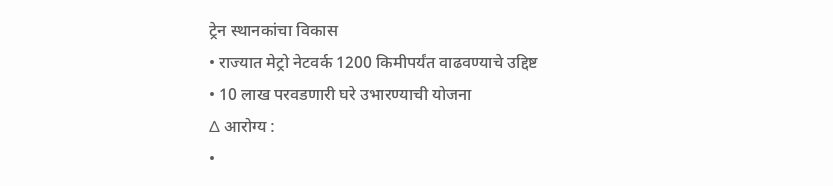ट्रेन स्थानकांचा विकास
• राज्यात मेट्रो नेटवर्क 1200 किमीपर्यंत वाढवण्याचे उद्दिष्ट
• 10 लाख परवडणारी घरे उभारण्याची योजना
∆ आरोग्य :
•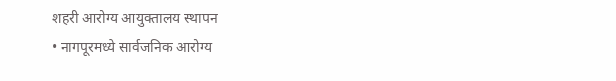शहरी आरोग्य आयुक्तालय स्थापन
• नागपूरमध्ये सार्वजनिक आरोग्य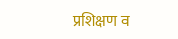प्रशिक्षण व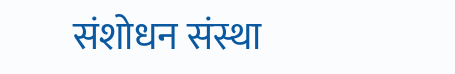संशोधन संस्था